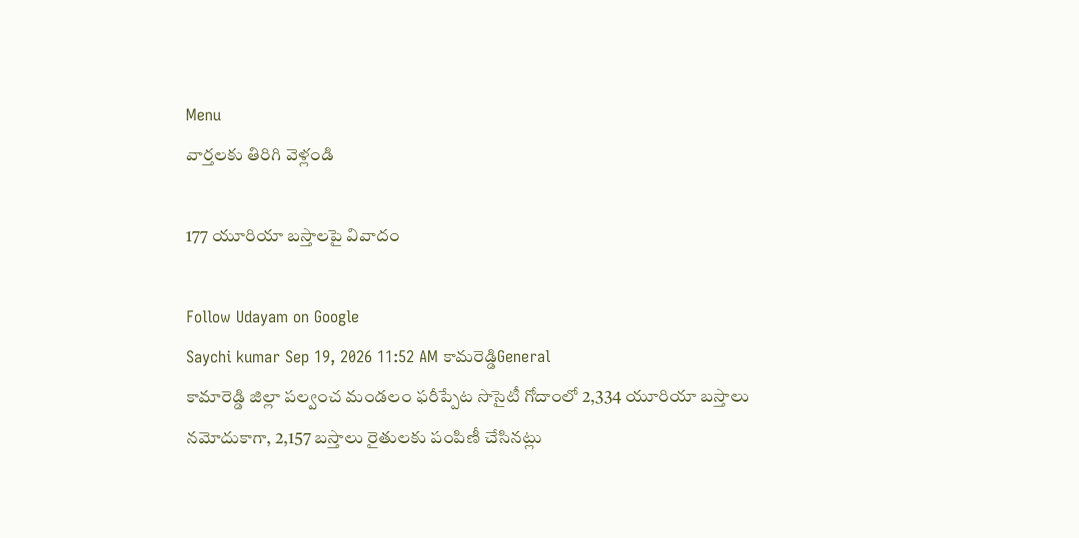Menu
వార్తలకు తిరిగి వెళ్లండి

177 యూరియా బస్తాలపై వివాదం

Follow Udayam on Google
Saychi kumar Sep 19, 2026 11:52 AM కామరెడ్డిGeneral
కామారెడ్డి జిల్లా పల్వంచ మండలం ఫరీప్పేట సొసైటీ గోదాంలో 2,334 యూరియా బస్తాలు నమోదుకాగా, 2,157 బస్తాలు రైతులకు పంపిణీ చేసినట్లు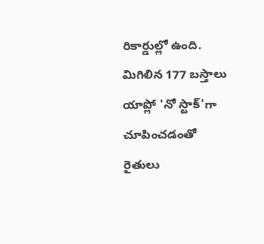రికార్డుల్లో ఉంది. మిగిలిన 177 బస్తాలు యాప్లో 'నో స్టాక్'గా చూపించడంతో రైతులు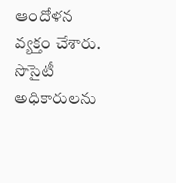ఆందోళన వ్యక్తం చేశారు. సొసైటీ అధికారులను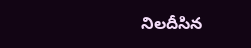నిలదీసిన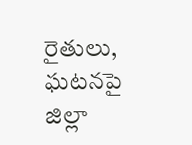రైతులు, ఘటనపై జిల్లా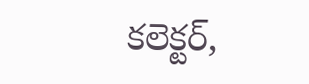కలెక్టర్,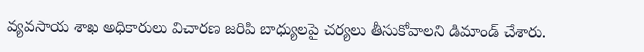వ్యవసాయ శాఖ అధికారులు విచారణ జరిపి బాధ్యులపై చర్యలు తీసుకోవాలని డిమాండ్ చేశారు.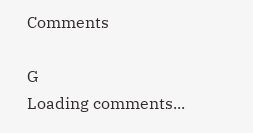Comments

G
Loading comments...